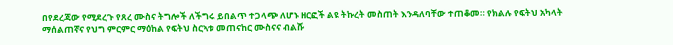በየደረጃው የሚደረጉ የጸረ ሙስና ትግሎች ለችግሩ ይበልጥ ተጋላጭ ለሆኑ ዘርፎች ልዩ ትኩረት መስጠት እንዳለባቸው ተጠቆመ። የክልሉ የፍትህ አካላት ማሰልጠኛና የህግ ምርምር ማዕከል የፍትህ ስርኣቱ መጠናከር ሙስናና ብልሹ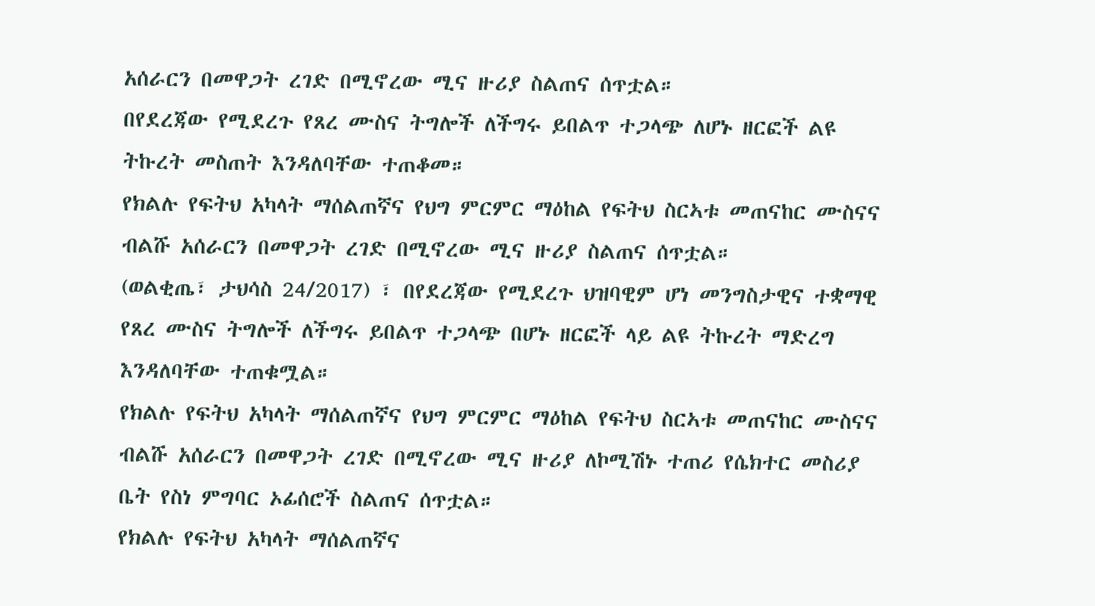አሰራርን በመዋጋት ረገድ በሚኖረው ሚና ዙሪያ ስልጠና ሰጥቷል።
በየደረጃው የሚደረጉ የጸረ ሙስና ትግሎች ለችግሩ ይበልጥ ተጋላጭ ለሆኑ ዘርፎች ልዩ ትኩረት መስጠት እንዳለባቸው ተጠቆመ።
የክልሉ የፍትህ አካላት ማሰልጠኛና የህግ ምርምር ማዕከል የፍትህ ስርኣቱ መጠናከር ሙስናና ብልሹ አሰራርን በመዋጋት ረገድ በሚኖረው ሚና ዙሪያ ስልጠና ሰጥቷል።
(ወልቂጤ፣ ታህሳስ 24/2017) ፣ በየደረጃው የሚደረጉ ህዝባዊም ሆነ መንግስታዊና ተቋማዊ የጸረ ሙስና ትግሎች ለችግሩ ይበልጥ ተጋላጭ በሆኑ ዘርፎች ላይ ልዩ ትኩረት ማድረግ እንዳለባቸው ተጠቁሟል።
የክልሉ የፍትህ አካላት ማሰልጠኛና የህግ ምርምር ማዕከል የፍትህ ስርኣቱ መጠናከር ሙስናና ብልሹ አሰራርን በመዋጋት ረገድ በሚኖረው ሚና ዙሪያ ለኮሚሽኑ ተጠሪ የሴክተር መስሪያ ቤት የስነ ምግባር ኦፊሰሮች ስልጠና ሰጥቷል።
የክልሉ የፍትህ አካላት ማሰልጠኛና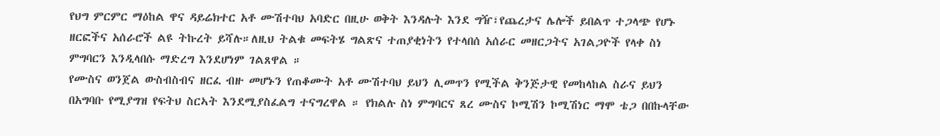የህግ ምርምር ማዕከል ዋና ዳይሬክተር አቶ ሙሽተባህ አባድር በዚሁ ወቅት እንዳሉት እንደ ግዥ፣የጨረታና ሌሎች ይበልጥ ተጋላጭ የሆኑ ዘርፎችና አሰራሮች ልዩ ትኩረት ይሻሉ።ለዚህ ትልቁ መፍትሄ ግልጽና ተጠያቂነትን የተላበሰ አሰራር መዘርጋትና አገልጋዮች የላቀ ስነ ምግባርን እንዲላበሱ ማድረግ እንደሆነም ገልጸዋል ።
የሙስና ወንጀል ውስብስብና ዘርፈ ብዙ መሆኑን የጠቆሙት አቶ ሙሽተባህ ይህን ሊመጥን የሚችል ቅንጅታዊ የመከላከል ስራና ይህን በአግባቡ የሚያግዝ የፍትህ ስርኣት እንደሚያስፈልግ ተናግረዋል ። የክልሉ ስነ ምግባርና ጸረ ሙስና ኮሚሽን ኮሚሽነር ማሞ ቴጋ በበኩላቸው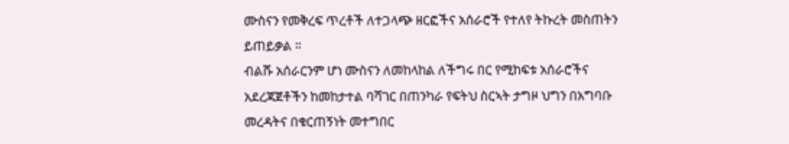ሙስናን የመቅረፍ ጥረቶች ለተጋላጭ ዘርፎችና አሰራሮች የተለየ ትኩረት መስጠትን ይጠይቃል ።
ብልሹ አሰራርንም ሆነ ሙስናን ለመከላከል ለችግሩ በር የሚከፍቱ አሰራሮችና አደረጃጀቶችን ከመከታተል ባሻገር በጠንካራ የፍትህ ስርኣት ታግዞ ህግን በአግባቡ መረዳትና በቁርጠኝነት መተግበር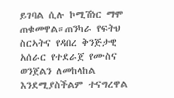ይገባል ሲሉ ኮሚሽነር ማሞ ጠቁመዋል።ጠንካራ የፍትህ ስርኣትና የዳበረ ቅንጅታዊ አሰራር የተደራጀ የሙስና ወንጀልን ለመከላከል እንደሚያስችልም ተናግረዋል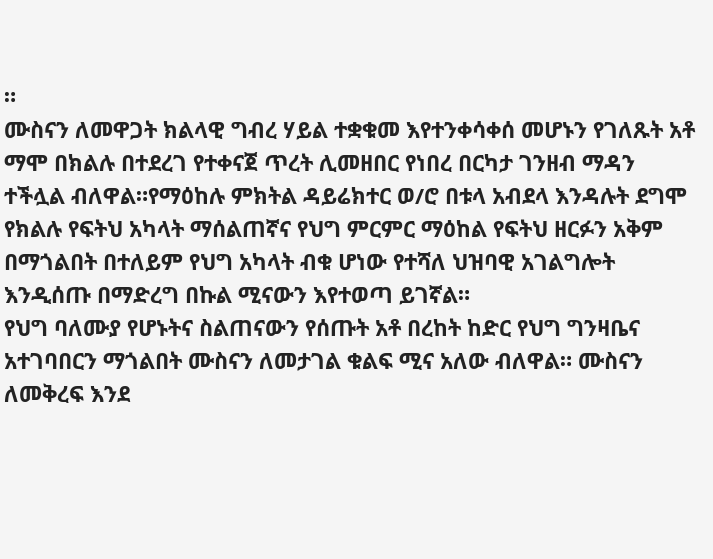።
ሙስናን ለመዋጋት ክልላዊ ግብረ ሃይል ተቋቁመ እየተንቀሳቀሰ መሆኑን የገለጹት አቶ ማሞ በክልሉ በተደረገ የተቀናጀ ጥረት ሊመዘበር የነበረ በርካታ ገንዘብ ማዳን ተችሏል ብለዋል።የማዕከሉ ምክትል ዳይሬክተር ወ/ሮ በቱላ አብደላ እንዳሉት ደግሞ የክልሉ የፍትህ አካላት ማሰልጠኛና የህግ ምርምር ማዕከል የፍትህ ዘርፉን አቅም በማጎልበት በተለይም የህግ አካላት ብቁ ሆነው የተሻለ ህዝባዊ አገልግሎት እንዲሰጡ በማድረግ በኩል ሚናውን እየተወጣ ይገኛል።
የህግ ባለሙያ የሆኑትና ስልጠናውን የሰጡት አቶ በረከት ከድር የህግ ግንዛቤና አተገባበርን ማጎልበት ሙስናን ለመታገል ቁልፍ ሚና አለው ብለዋል። ሙስናን ለመቅረፍ እንደ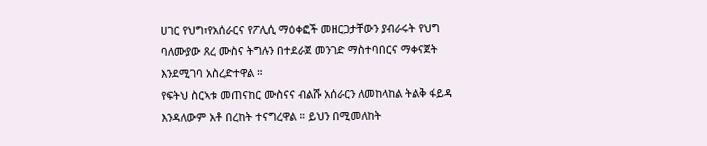ሀገር የህግ፣የአሰራርና የፖሊሲ ማዕቀፎች መዘርጋታቸውን ያብራሩት የህግ ባለሙያው ጸረ ሙስና ትግሉን በተደራጀ መንገድ ማስተባበርና ማቀናጀት እንደሚገባ አስረድተዋል ።
የፍትህ ስርኣቱ መጠናከር ሙስናና ብልሹ አሰራርን ለመከላከል ትልቅ ፋይዳ እንዳለውም አቶ በረከት ተናግረዋል ። ይህን በሚመለከት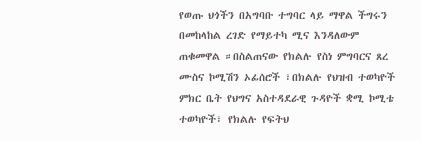የወጡ ህጎችን በአግባቡ ተግባር ላይ ማዋል ችግሩን በመከላከል ረገድ የማይተካ ሚና እንዳለውም ጠቁመዋል ።በስልጠናው የክልሉ የስነ ምግባርና ጸረ ሙስና ኮሚሽን ኦፊሰሮች ፣በክልሉ የህዝብ ተወካዮች ምክር ቤት የህግና አስተዳደራዊ ጉዳዮች ቋሚ ኮሚቴ ተወካዮች፣ የክልሉ የፍትህ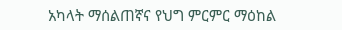አካላት ማሰልጠኛና የህግ ምርምር ማዕከል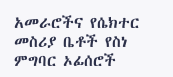አመራሮችና የሴክተር መስሪያ ቤቶች የስነ ምግባር ኦፊሰሮች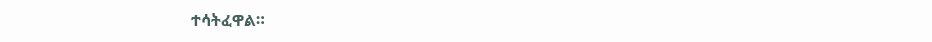ተሳትፈዋል።